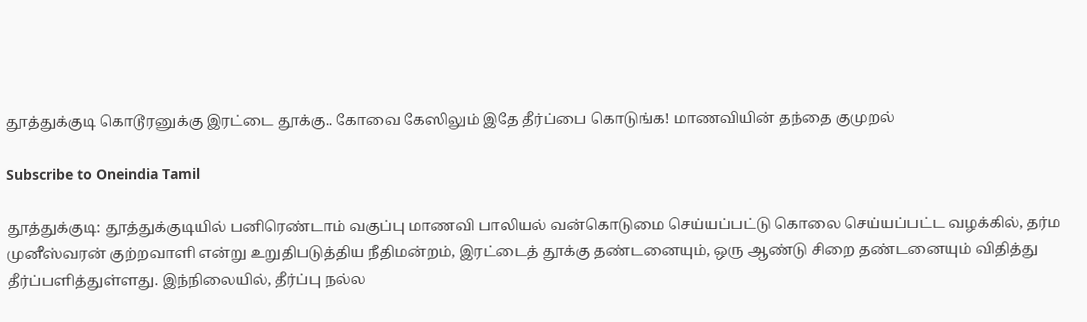தூத்துக்குடி கொடூரனுக்கு இரட்டை தூக்கு.. கோவை கேஸிலும் இதே தீர்ப்பை கொடுங்க! மாணவியின் தந்தை குமுறல்

Subscribe to Oneindia Tamil

தூத்துக்குடி: தூத்துக்குடியில் பனிரெண்டாம் வகுப்பு மாணவி பாலியல் வன்கொடுமை செய்யப்பட்டு கொலை செய்யப்பட்ட வழக்கில், தர்ம முனீஸ்வரன் குற்றவாளி என்று உறுதிபடுத்திய நீதிமன்றம், இரட்டைத் தூக்கு தண்டனையும், ஒரு ஆண்டு சிறை தண்டனையும் விதித்து தீர்ப்பளித்துள்ளது. இந்நிலையில், தீர்ப்பு நல்ல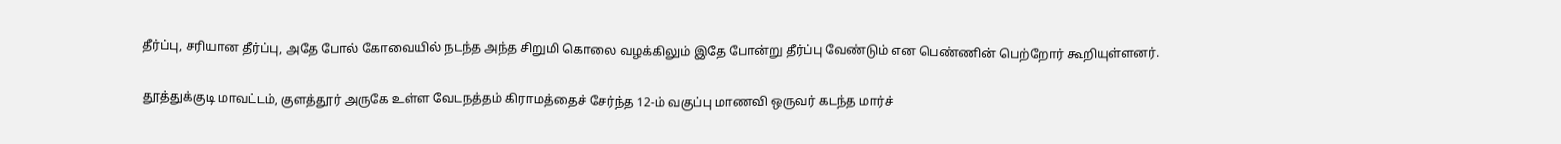தீர்ப்பு, சரியான தீர்ப்பு, அதே போல் கோவையில் நடந்த அந்த சிறுமி கொலை வழக்கிலும் இதே போன்று தீர்ப்பு வேண்டும் என பெண்ணின் பெற்றோர் கூறியுள்ளனர்.

தூத்துக்குடி மாவட்டம், குளத்தூர் அருகே உள்ள வேடநத்தம் கிராமத்தைச் சேர்ந்த 12-ம் வகுப்பு மாணவி ஒருவர் கடந்த மார்ச்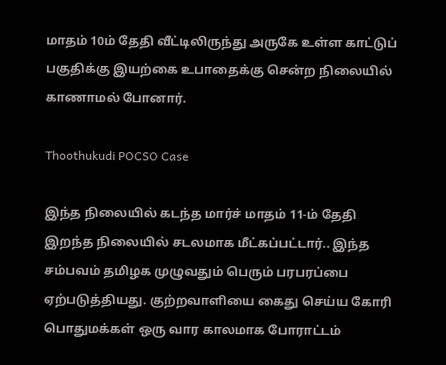மாதம் 10ம் தேதி வீட்டிலிருந்து அருகே உள்ள காட்டுப் பகுதிக்கு இயற்கை உபாதைக்கு சென்ற நிலையில் காணாமல் போனார்.

Thoothukudi POCSO Case

இந்த நிலையில் கடந்த மார்ச் மாதம் 11-ம் தேதி இறந்த நிலையில் சடலமாக மீட்கப்பட்டார்.. இந்த சம்பவம் தமிழக முழுவதும் பெரும் பரபரப்பை ஏற்படுத்தியது. குற்றவாளியை கைது செய்ய கோரி பொதுமக்கள் ஒரு வார காலமாக போராட்டம்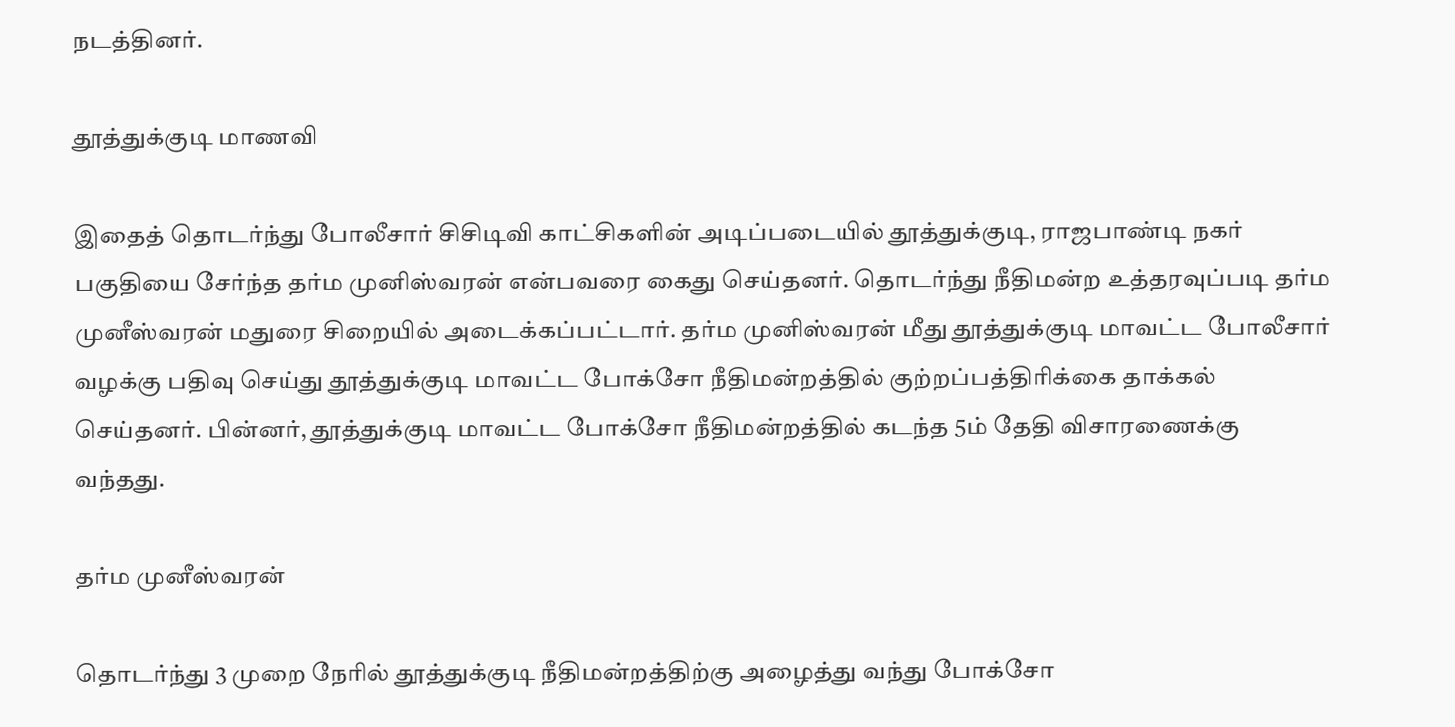நடத்தினர்.

தூத்துக்குடி மாணவி

இதைத் தொடர்ந்து போலீசார் சிசிடிவி காட்சிகளின் அடிப்படையில் தூத்துக்குடி, ராஜபாண்டி நகர் பகுதியை சேர்ந்த தர்ம முனிஸ்வரன் என்பவரை கைது செய்தனர். தொடர்ந்து நீதிமன்ற உத்தரவுப்படி தர்ம முனீஸ்வரன் மதுரை சிறையில் அடைக்கப்பட்டார். தர்ம முனிஸ்வரன் மீது தூத்துக்குடி மாவட்ட போலீசார் வழக்கு பதிவு செய்து தூத்துக்குடி மாவட்ட போக்சோ நீதிமன்றத்தில் குற்றப்பத்திரிக்கை தாக்கல் செய்தனர். பின்னர், தூத்துக்குடி மாவட்ட போக்சோ நீதிமன்றத்தில் கடந்த 5ம் தேதி விசாரணைக்கு வந்தது.

தர்ம முனீஸ்வரன்

தொடர்ந்து 3 முறை நேரில் தூத்துக்குடி நீதிமன்றத்திற்கு அழைத்து வந்து போக்சோ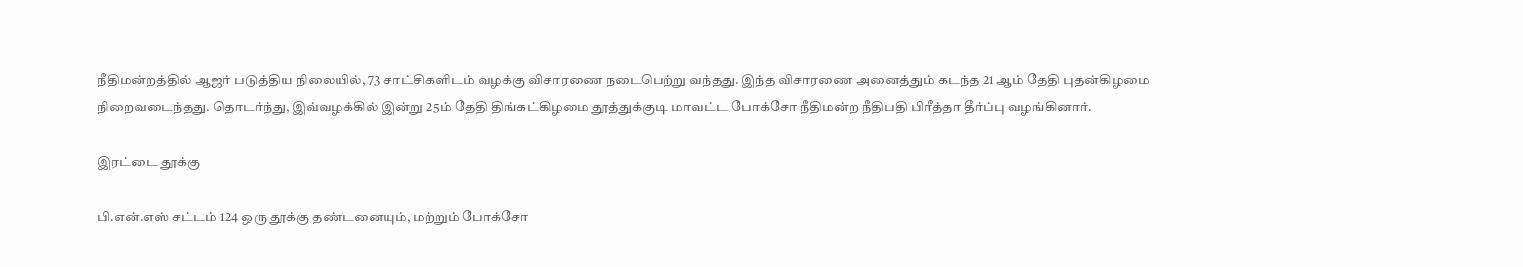நீதிமன்றத்தில் ஆஜர் படுத்திய நிலையில், 73 சாட்சிகளிடம் வழக்கு விசாரணை நடைபெற்று வந்தது. இந்த விசாரணை அனைத்தும் கடந்த 21 ஆம் தேதி புதன்கிழமை நிறைவடைந்தது. தொடர்ந்து, இவ்வழக்கில் இன்று 25ம் தேதி திங்கட்கிழமை தூத்துக்குடி மாவட்ட போக்சோ நீதிமன்ற நீதிபதி பிரீத்தா தீர்ப்பு வழங்கினார்.

இரட்டை தூக்கு

பி.என்.எஸ் சட்டம் 124 ஒரு தூக்கு தண்டனையும், மற்றும் போக்சோ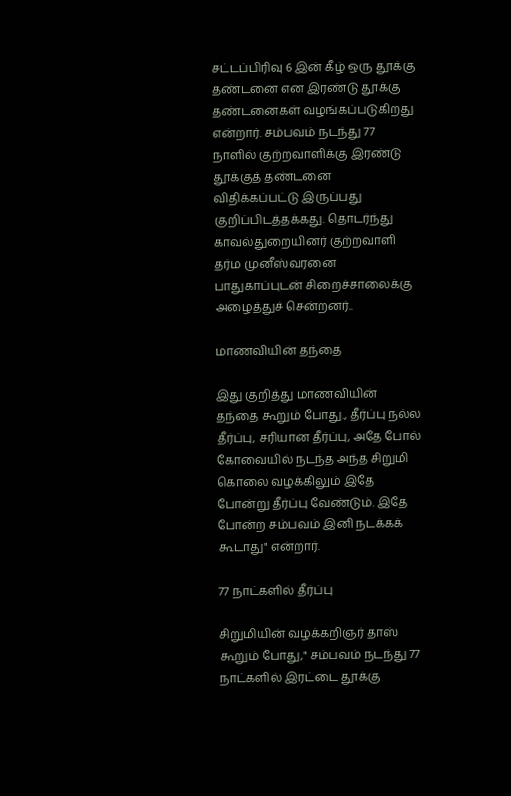சட்டப்பிரிவு 6 இன் கீழ் ஒரு தூக்கு தண்டனை என இரண்டு தூக்கு தண்டனைகள் வழங்கப்படுகிறது என்றார். சம்பவம் நடந்து 77 நாளில் குற்றவாளிக்கு இரண்டு தூக்குத் தண்டனை விதிக்கப்பட்டு இருப்பது குறிப்பிடத்தக்கது. தொடர்ந்து காவல்துறையினர் குற்றவாளி தர்ம முனீஸ்வரனை பாதுகாப்புடன் சிறைச்சாலைக்கு அழைத்துச் சென்றனர்..

மாணவியின் தந்தை

இது குறித்து மாணவியின் தந்தை கூறும் போது., தீர்ப்பு நல்ல தீர்ப்பு, சரியான தீர்ப்பு, அதே போல் கோவையில் நடந்த அந்த சிறுமி கொலை வழக்கிலும் இதே போன்று தீர்ப்பு வேண்டும். இதே போன்ற சம்பவம் இனி நடக்கக் கூடாது" என்றார்.

77 நாட்களில் தீர்ப்பு

சிறுமியின் வழக்கறிஞர் தாஸ் கூறும் போது," சம்பவம் நடந்து 77 நாட்களில் இரட்டை தூக்கு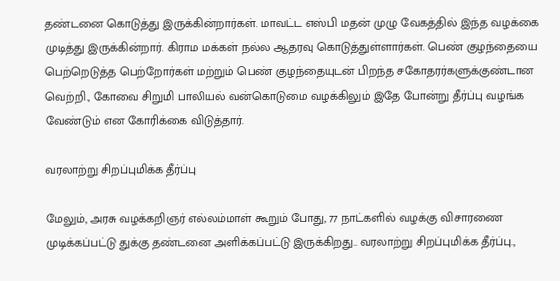தண்டனை கொடுத்து இருக்கின்றார்கள். மாவட்ட எஸ்பி மதன் முழு வேகத்தில் இந்த வழக்கை முடித்து இருக்கின்றார். கிராம மக்கள் நல்ல ஆதரவு கொடுத்துள்ளார்கள். பெண் குழந்தையை பெற்றெடுத்த பெற்றோர்கள் மற்றும் பெண் குழந்தையுடன் பிறந்த சகோதரர்களுக்குண்டான வெற்றி., கோவை சிறுமி பாலியல் வன்கொடுமை வழக்கிலும் இதே போன்று தீர்ப்பு வழங்க வேண்டும் என கோரிக்கை விடுத்தார்.

வரலாற்று சிறப்புமிக்க தீர்ப்பு

மேலும், அரசு வழக்கறிஞர் எல்லம்மாள் கூறும் போது, 77 நாட்களில் வழக்கு விசாரணை முடிக்கப்பட்டு துக்கு தண்டனை அளிக்கப்பட்டு இருக்கிறது.. வரலாற்று சிறப்புமிக்க தீர்ப்பு.,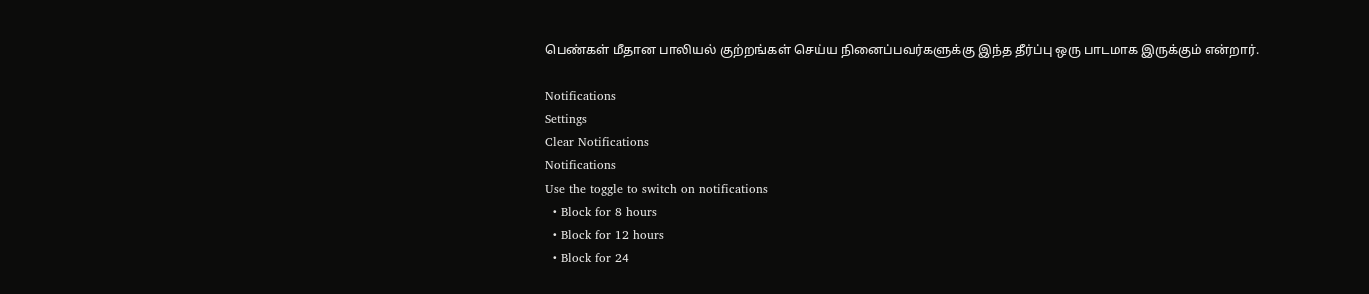பெண்கள் மீதான பாலியல் குற்றங்கள் செய்ய நினைப்பவர்களுக்கு இந்த தீர்ப்பு ஒரு பாடமாக இருக்கும் என்றார்.

Notifications
Settings
Clear Notifications
Notifications
Use the toggle to switch on notifications
  • Block for 8 hours
  • Block for 12 hours
  • Block for 24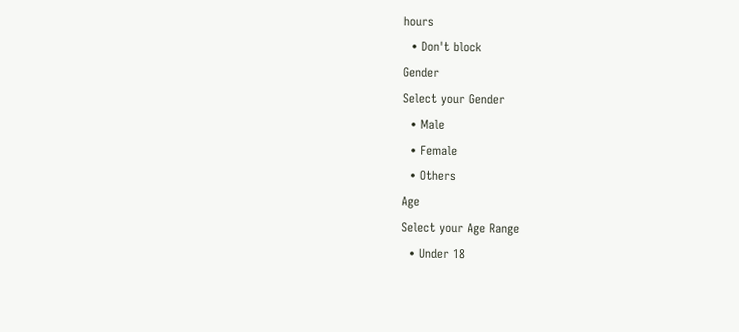hours
  • Don't block
Gender
Select your Gender
  • Male
  • Female
  • Others
Age
Select your Age Range
  • Under 18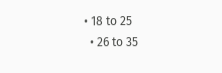• 18 to 25
  • 26 to 35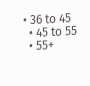• 36 to 45
  • 45 to 55
  • 55+